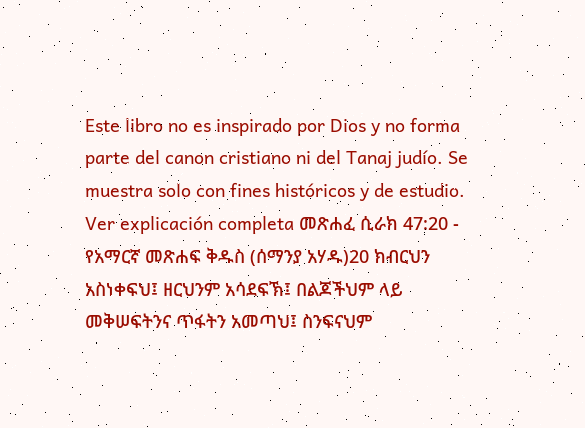Este libro no es inspirado por Dios y no forma parte del canon cristiano ni del Tanaj judío. Se muestra solo con fines históricos y de estudio. Ver explicación completa መጽሐፈ ሲራክ 47:20 - የአማርኛ መጽሐፍ ቅዱስ (ሰማንያ አሃዱ)20 ክብርህን አስነቀፍህ፤ ዘርህንም አሳደፍኽ፤ በልጆችህም ላይ መቅሠፍትንና ጥፋትን አመጣህ፤ ስንፍናህም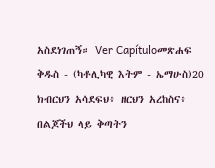አስደነገጠኝ። Ver Capítuloመጽሐፍ ቅዱስ - (ካቶሊካዊ እትም - ኤማሁስ)20 ክብርህን አሳደፍህ፥ ዘርህን አረከስና፥ በልጆችህ ላይ ቅጣትን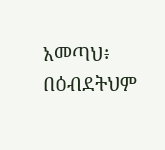አመጣህ፥ በዕብደትህም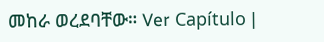መከራ ወረደባቸው። Ver Capítulo |